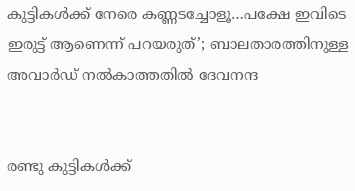കുട്ടികള്‍ക്ക് നേരെ കണ്ണടച്ചോളൂ…പക്ഷേ ഇവിടെ ഇരുട്ട് ആണെന്ന് പറയരുത്’; ബാലതാരത്തിനുള്ള അവാര്‍ഡ് നല്‍കാത്തതില്‍ ദേവനന്ദ


രണ്ടു കുട്ടികള്‍ക്ക്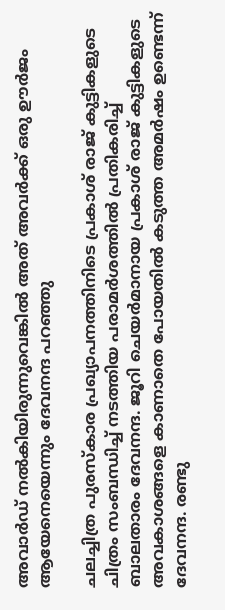അവാര്‍ഡ് നല്‍കിയിരുന്നുവെങ്കില്‍ അത് അവര്‍ക്ക് ഒരു ഊര്‍ജം ആയേനെയെന്നും ദേവനന്ദ പറഞ്ഞു

ചലച്ചിത്ര പുരസ്‌കാര പ്രഖ്യാപനത്തിനിടെ പ്രകാശ് രാജ് കുട്ടികളുടെ ചിത്രം സംബന്ധിച്ച് നടത്തിയ പരാമര്‍ശത്തില്‍ പ്രതികരിച്ച് ബാലതാരം ദേവനന്ദ. ജൂറി ചെയര്‍മാനായ പ്രകാശ് രാജ് കുട്ടികളുടെ അവകാശങ്ങളെ കാണാതെ പോയതില്‍ കടുത്ത അമര്‍ഷം ഉണ്ടെന്ന് ദേവനന്ദ. രണ്ടു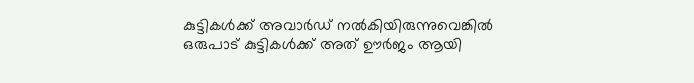കുട്ടികള്‍ക്ക് അവാര്‍ഡ് നല്‍കിയിരുന്നുവെങ്കില്‍ ഒരുപാട് കുട്ടികള്‍ക്ക് അത് ഊര്‍ജം ആയി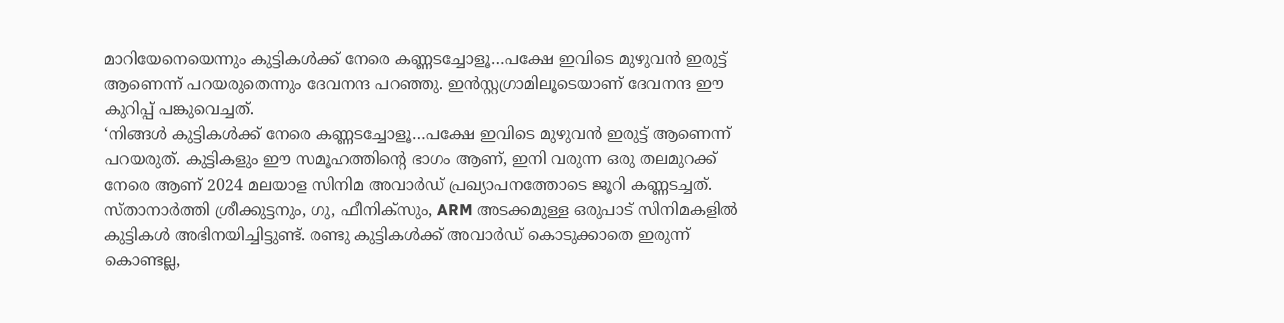മാറിയേനെയെന്നും കുട്ടികള്‍ക്ക് നേരെ കണ്ണടച്ചോളൂ…പക്ഷേ ഇവിടെ മുഴുവന്‍ ഇരുട്ട് ആണെന്ന് പറയരുതെന്നും ദേവനന്ദ പറഞ്ഞു. ഇന്‍സ്റ്റഗ്രാമിലൂടെയാണ് ദേവനന്ദ ഈ കുറിപ്പ് പങ്കുവെച്ചത്.
‘നിങ്ങള്‍ കുട്ടികള്‍ക്ക് നേരെ കണ്ണടച്ചോളൂ…പക്ഷേ ഇവിടെ മുഴുവന്‍ ഇരുട്ട് ആണെന്ന് പറയരുത്. കുട്ടികളും ഈ സമൂഹത്തിന്റെ ഭാഗം ആണ്, ഇനി വരുന്ന ഒരു തലമുറക്ക് നേരെ ആണ് 2024 മലയാള സിനിമ അവാര്‍ഡ് പ്രഖ്യാപനത്തോടെ ജൂറി കണ്ണടച്ചത്. സ്താനാര്‍ത്തി ശ്രീക്കുട്ടനും, ഗു, ഫീനിക്‌സും, ARM അടക്കമുള്ള ഒരുപാട് സിനിമകളില്‍ കുട്ടികള്‍ അഭിനയിച്ചിട്ടുണ്ട്. രണ്ടു കുട്ടികള്‍ക്ക് അവാര്‍ഡ് കൊടുക്കാതെ ഇരുന്ന് കൊണ്ടല്ല,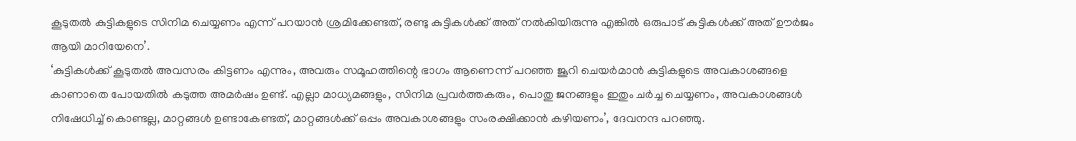കൂടുതല്‍ കുട്ടികളുടെ സിനിമ ചെയ്യണം എന്ന് പറയാന്‍ ശ്രമിക്കേണ്ടത്, രണ്ടു കുട്ടികള്‍ക്ക് അത് നല്‍കിയിരുന്നു എങ്കില്‍ ഒരുപാട് കുട്ടികള്‍ക്ക് അത് ഊര്‍ജം ആയി മാറിയേനെ’.
‘കുട്ടികള്‍ക്ക് കൂടുതല്‍ അവസരം കിട്ടണം എന്നും, അവരും സമൂഹത്തിന്റെ ഭാഗം ആണെന്ന് പറഞ്ഞ ജൂറി ചെയര്‍മാന്‍ കുട്ടികളുടെ അവകാശങ്ങളെ കാണാതെ പോയതില്‍ കടുത്ത അമര്‍ഷം ഉണ്ട്. എല്ലാ മാധ്യമങ്ങളും, സിനിമ പ്രവര്‍ത്തകരും, പൊതു ജനങ്ങളും ഇതും ചര്‍ച്ച ചെയ്യണം, അവകാശങ്ങള്‍ നിഷേധിച്ച് കൊണ്ടല്ല, മാറ്റങ്ങള്‍ ഉണ്ടാകേണ്ടത്, മാറ്റങ്ങള്‍ക്ക് ഒപ്പം അവകാശങ്ങളും സംരക്ഷിക്കാന്‍ കഴിയണം’, ദേവനന്ദ പറഞ്ഞു.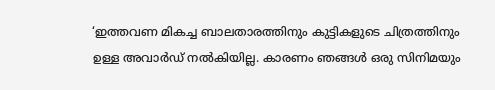‘ഇത്തവണ മികച്ച ബാലതാരത്തിനും കുട്ടികളുടെ ചിത്രത്തിനും ഉള്ള അവാര്‍ഡ് നല്‍കിയില്ല. കാരണം ഞങ്ങള്‍ ഒരു സിനിമയും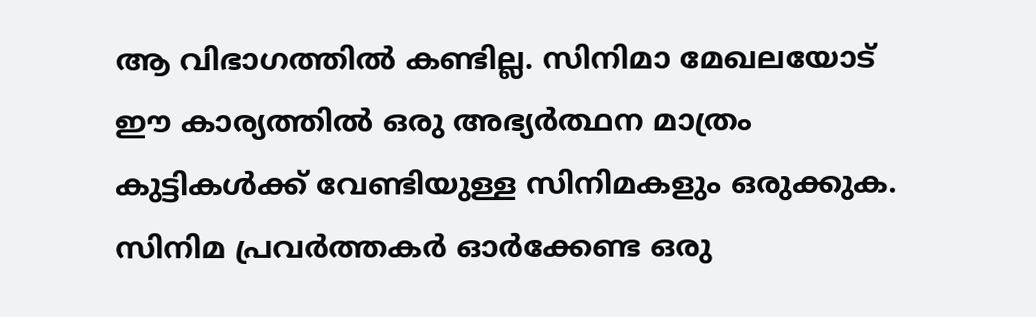ആ വിഭാഗത്തില്‍ കണ്ടില്ല. സിനിമാ മേഖലയോട് ഈ കാര്യത്തില്‍ ഒരു അഭ്യര്‍ത്ഥന മാത്രം കുട്ടികള്‍ക്ക് വേണ്ടിയുള്ള സിനിമകളും ഒരുക്കുക. സിനിമ പ്രവര്‍ത്തകര്‍ ഓര്‍ക്കേണ്ട ഒരു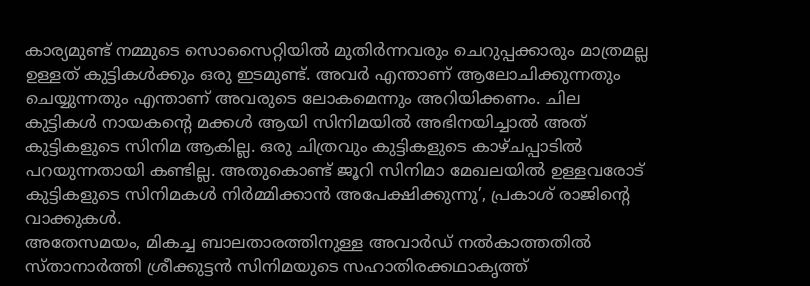കാര്യമുണ്ട് നമ്മുടെ സൊസൈറ്റിയില്‍ മുതിര്‍ന്നവരും ചെറുപ്പക്കാരും മാത്രമല്ല ഉള്ളത് കുട്ടികള്‍ക്കും ഒരു ഇടമുണ്ട്. അവര്‍ എന്താണ് ആലോചിക്കുന്നതും ചെയ്യുന്നതും എന്താണ് അവരുടെ ലോകമെന്നും അറിയിക്കണം. ചില കുട്ടികള്‍ നായകന്റെ മക്കള്‍ ആയി സിനിമയില്‍ അഭിനയിച്ചാല്‍ അത് കുട്ടികളുടെ സിനിമ ആകില്ല. ഒരു ചിത്രവും കുട്ടികളുടെ കാഴ്ചപ്പാടില്‍ പറയുന്നതായി കണ്ടില്ല. അതുകൊണ്ട് ജൂറി സിനിമാ മേഖലയില്‍ ഉള്ളവരോട് കുട്ടികളുടെ സിനിമകള്‍ നിര്‍മ്മിക്കാന്‍ അപേക്ഷിക്കുന്നു’, പ്രകാശ് രാജിന്റെ വാക്കുകള്‍.
അതേസമയം, മികച്ച ബാലതാരത്തിനുള്ള അവാര്‍ഡ് നല്‍കാത്തതില്‍ സ്താനാര്‍ത്തി ശ്രീക്കുട്ടന്‍ സിനിമയുടെ സഹാതിരക്കഥാകൃത്ത്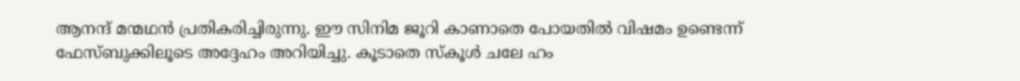ആനന്ദ് മന്മഥന്‍ പ്രതികരിച്ചിരുന്നു. ഈ സിനിമ ജൂറി കാണാതെ പോയതില്‍ വിഷമം ഉണ്ടെന്ന് ഫേസ്ബുക്കിലൂടെ അദ്ദേഹം അറിയിച്ചു. കൂടാതെ സ്‌കൂള്‍ ചലേ ഹം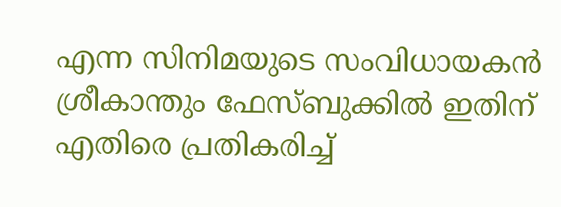എന്ന സിനിമയുടെ സംവിധായകന്‍ ശ്രീകാന്തും ഫേസ്ബുക്കില്‍ ഇതിന് എതിരെ പ്രതികരിച്ച്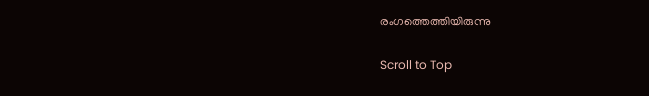രംഗത്തെത്തിയിരുന്നു

Scroll to Top